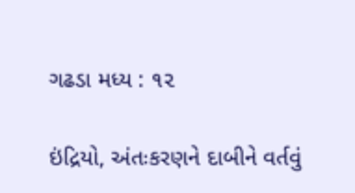ગઢડા મધ્ય : ૧૨

ઇંદ્રિયો, અંતઃકરણને દાબીને વર્તવું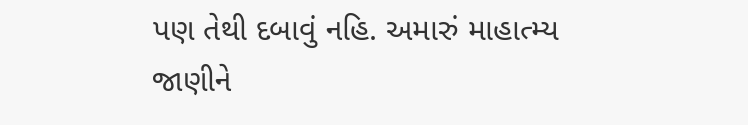પણ તેથી દબાવું નહિ. અમારું માહાત્મ્ય જાણીને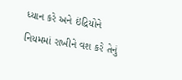ધ્યાન કરે અને ઇંદ્રિયોને નિયમમાં રાખીને વશ કરે તેનું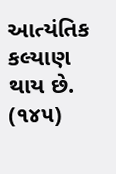આત્યંતિક કલ્યાણ થાય છે. (૧૪૫)